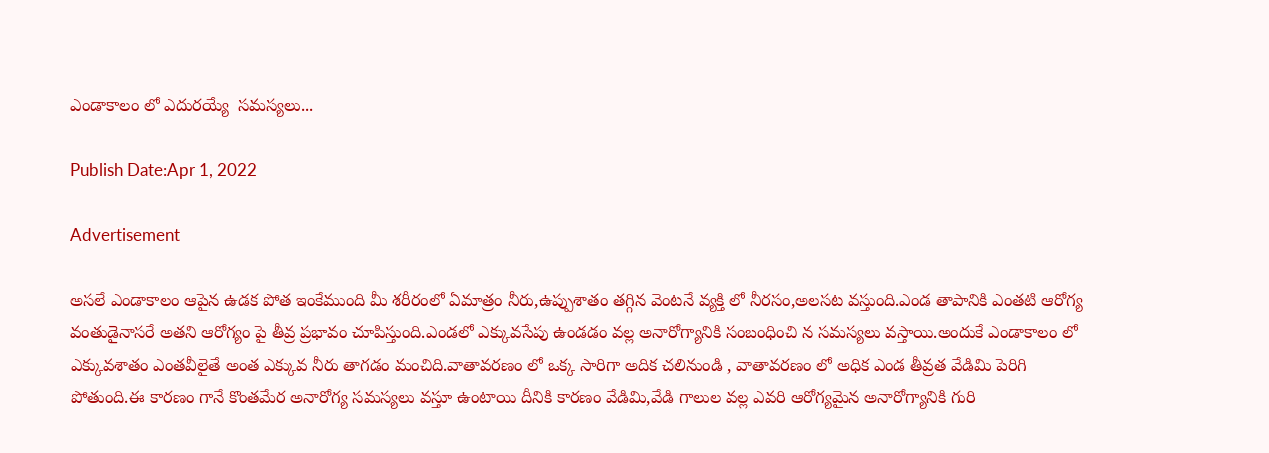ఎండాకాలం లో ఎదురయ్యే  సమస్యలు...

Publish Date:Apr 1, 2022

Advertisement

అసలే ఎండాకాలం ఆపైన ఉడక పోత ఇంకేముంది మీ శరీరంలో ఏమాత్రం నీరు,ఉప్పుశాతం తగ్గిన వెంటనే వ్యక్తి లో నీరసం,అలసట వస్తుంది.ఎండ తాపానికి ఎంతటి ఆరోగ్య వంతుడైనాసరే అతని ఆరోగ్యం పై తీవ్ర ప్రభావం చూపిస్తుంది.ఎండలో ఎక్కువసేపు ఉండడం వల్ల అనారోగ్యానికి సంబంధించి న సమస్యలు వస్తాయి.అందుకే ఎండాకాలం లో ఎక్కువశాతం ఎంతవీలైతే అంత ఎక్కువ నీరు తాగడం మంచిది.వాతావరణం లో ఒక్క సారిగా అదిక చలినుండి , వాతావరణం లో అధిక ఎండ తీవ్రత వేడిమి పెరిగి పోతుంది.ఈ కారణం గానే కొంతమేర అనారోగ్య సమస్యలు వస్తూ ఉంటాయి దీనికి కారణం వేడిమి,వేడి గాలుల వల్ల ఎవరి ఆరోగ్యమైన అనారోగ్యానికి గురి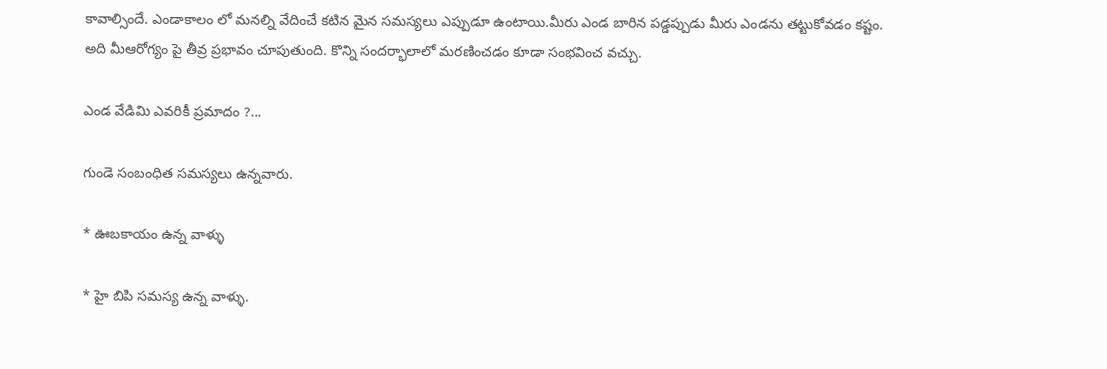కావాల్సిందే. ఎండాకాలం లో మనల్ని వేదించే కటిన మైన సమస్యలు ఎప్పుడూ ఉంటాయి.మీరు ఎండ బారిన పడ్డప్పుడు మీరు ఎండను తట్టుకోవడం కష్టం. అది మీఆరోగ్యం పై తీవ్ర ప్రభావం చూపుతుంది. కొన్ని సందర్భాలాలో మరణించడం కూడా సంభవించ వచ్చు.

ఎండ వేడిమి ఎవరికీ ప్రమాదం ?...

గుండె సంబంధిత సమస్యలు ఉన్నవారు.

* ఊబకాయం ఉన్న వాళ్ళు

* హై బిపి సమస్య ఉన్న వాళ్ళు.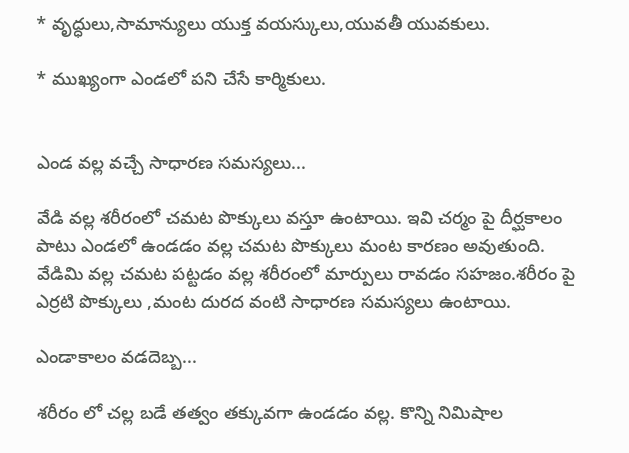* వృద్ధులు,సామాన్యులు యుక్త వయస్కులు,యువతీ యువకులు.

* ముఖ్యంగా ఎండలో పని చేసే కార్మికులు.


ఎండ వల్ల వచ్చే సాధారణ సమస్యలు...

వేడి వల్ల శరీరంలో చమట పొక్కులు వస్తూ ఉంటాయి. ఇవి చర్మం పై దీర్ఘకాలం పాటు ఎండలో ఉండడం వల్ల చమట పొక్కులు మంట కారణం అవుతుంది. వేడిమి వల్ల చమట పట్టడం వల్ల శరీరంలో మార్పులు రావడం సహజం.శరీరం పై ఎర్రటి పొక్కులు ,మంట దురద వంటి సాధారణ సమస్యలు ఉంటాయి.

ఎండాకాలం వడదెబ్బ...

శరీరం లో చల్ల బడే తత్వం తక్కువగా ఉండడం వల్ల. కొన్ని నిమిషాల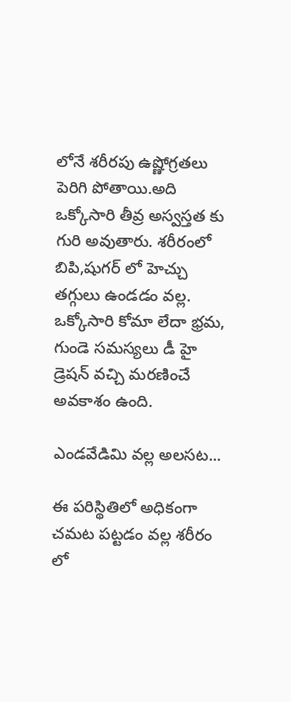లోనే శరీరపు ఉష్ణోగ్రతలు పెరిగి పోతాయి.అది ఒక్కోసారి తీవ్ర అస్వస్తత కు గురి అవుతారు. శరీరంలో బిపి,షుగర్ లో హెచ్చు తగ్గులు ఉండడం వల్ల. ఒక్కోసారి కోమా లేదా భ్రమ, గుండె సమస్యలు డీ హై డ్రెషన్ వచ్చి మరణించే అవకాశం ఉంది.

ఎండవేడిమి వల్ల అలసట...

ఈ పరిస్థితిలో అధికంగా చమట పట్టడం వల్ల శరీరం లో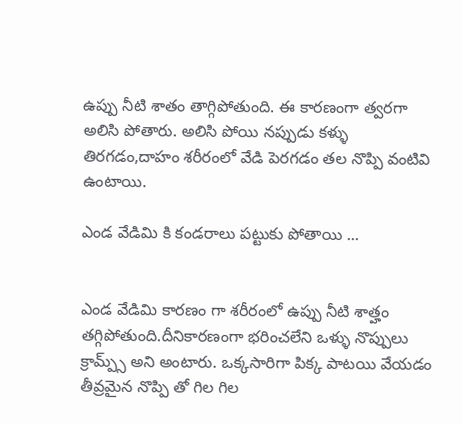ఉప్పు నీటి శాతం తాగ్గిపోతుంది. ఈ కారణంగా త్వరగా అలిసి పోతారు. అలిసి పోయి నప్పుడు కళ్ళు తిరగడం,దాహం శరీరంలో వేడి పెరగడం తల నొప్పి వంటివి ఉంటాయి.

ఎండ వేడిమి కి కండరాలు పట్టుకు పోతాయి ...


ఎండ వేడిమి కారణం గా శరీరంలో ఉప్పు నీటి శాత్హం తగ్గిపోతుంది.దీనికారణంగా భరించలేని ఒళ్ళు నొప్పులు క్రామ్ప్స్ అని అంటారు. ఒక్కసారిగా పిక్క పాటయి వేయడం తీవ్రమైన నొప్పి తో గిల గిల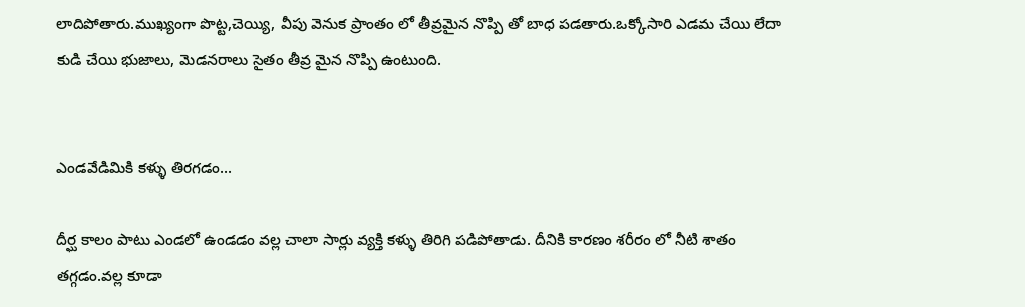లాదిపోతారు.ముఖ్యంగా పొట్ట,చెయ్యి, వీపు వెనుక ప్రాంతం లో తీవ్రమైన నొప్పి తో బాధ పడతారు.ఒక్కోసారి ఎడమ చేయి లేదా కుడి చేయి భుజాలు, మెడనరాలు సైతం తీవ్ర మైన నొప్పి ఉంటుంది.


ఎండవేడిమికి కళ్ళు తిరగడం...

దీర్ఘ కాలం పాటు ఎండలో ఉండడం వల్ల చాలా సార్లు వ్యక్తి కళ్ళు తిరిగి పడిపోతాడు. దీనికి కారణం శరీరం లో నీటి శాతం తగ్గడం.వల్ల కూడా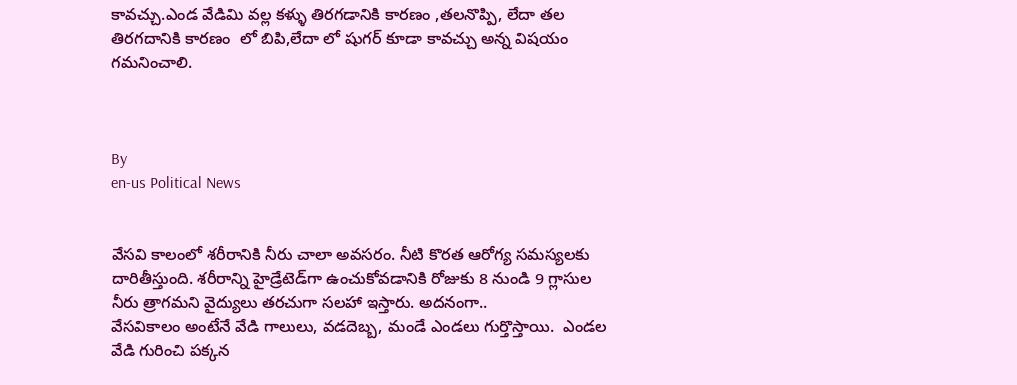కావచ్చు.ఎండ వేడిమి వల్ల కళ్ళు తిరగడానికి కారణం ,తలనొప్పి, లేదా తల తిరగదానికి కారణం  లో బిపి,లేదా లో షుగర్ కూడా కావచ్చు అన్న విషయం గమనించాలి.



By
en-us Political News


వేసవి కాలంలో శరీరానికి నీరు చాలా అవసరం. నీటి కొరత ఆరోగ్య సమస్యలకు దారితీస్తుంది. శరీరాన్ని హైడ్రేటెడ్‌గా ఉంచుకోవడానికి రోజుకు 8 నుండి 9 గ్లాసుల నీరు త్రాగమని వైద్యులు తరచుగా సలహా ఇస్తారు. అదనంగా..
వేసవికాలం అంటేనే వేడి గాలులు, వడదెబ్బ, మండే ఎండలు గుర్తొస్తాయి.  ఎండల వేడి గురించి పక్కన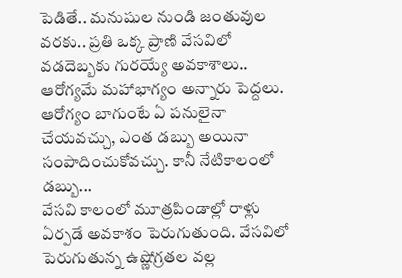పెడితే.. మనుషుల నుండి జంతువుల వరకు.. ప్రతి ఒక్క ప్రాణి వేసవిలో వడదెబ్బకు గురయ్యే అవకాశాలు..
ఆరోగ్యమే మహాభాగ్యం అన్నారు పెద్దలు. ఆరోగ్యం బాగుంటే ఏ పనులైనా చేయవచ్చు, ఎంత డబ్బు అయినా సంపాదించుకోవచ్చు. కానీ నేటికాలంలో డబ్బు...
వేసవి కాలంలో మూత్రపిండాల్లో రాళ్లు ఏర్పడే అవకాశం పెరుగుతుంది. వేసవిలో పెరుగుతున్న ఉష్ణోగ్రతల వల్ల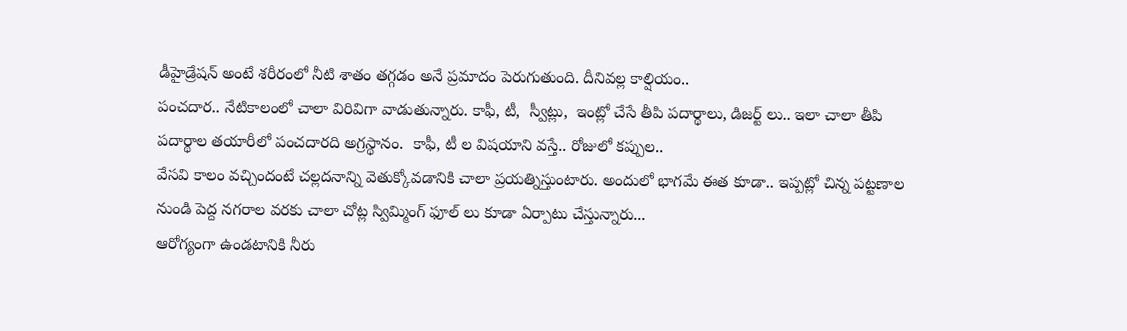డీహైడ్రేషన్ అంటే శరీరంలో నీటి శాతం తగ్గడం అనే ప్రమాదం పెరుగుతుంది. దీనివల్ల కాల్షియం..
పంచదార.. నేటికాలంలో చాలా విరివిగా వాడుతున్నారు. కాఫీ, టీ,  స్వీట్లు,  ఇంట్లో చేసే తీపి పదార్థాలు, డిజర్ట్ లు.. ఇలా చాలా తీపి పదార్థాల తయారీలో పంచదారది అగ్రస్థానం.  కాఫీ, టీ ల విషయాని వస్తే.. రోజులో కప్పుల..
వేసవి కాలం వచ్చిందంటే చల్లదనాన్ని వెతుక్కోవడానికి చాలా ప్రయత్నిస్తుంటారు. అందులో భాగమే ఈత కూడా.. ఇప్పట్లో చిన్న పట్టణాల నుండి పెద్ద నగరాల వరకు చాలా చోట్ల స్విమ్మింగ్ ఫూల్ లు కూడా ఏర్పాటు చేస్తున్నారు...
ఆరోగ్యంగా ఉండటానికి నీరు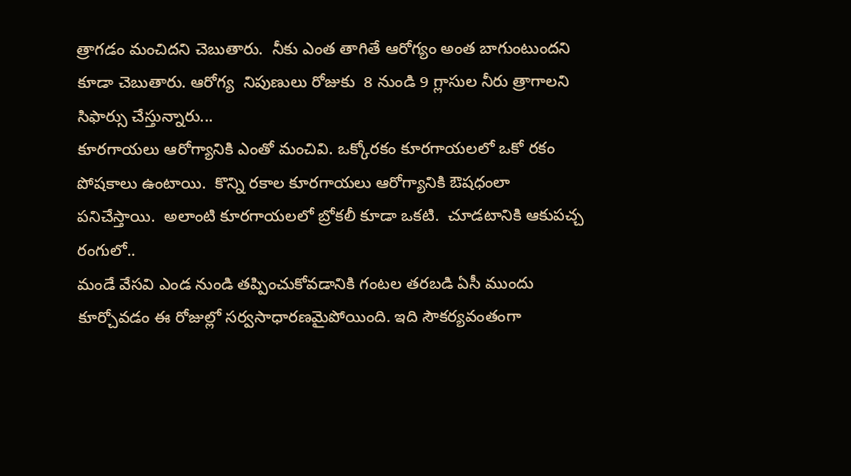త్రాగడం మంచిదని చెబుతారు.  నీకు ఎంత తాగితే ఆరోగ్యం అంత బాగుంటుందని కూడా చెబుతారు. ఆరోగ్య  నిపుణులు రోజుకు  8 నుండి 9 గ్లాసుల నీరు త్రాగాలని సిఫార్సు చేస్తున్నారు...
కూరగాయలు ఆరోగ్యానికి ఎంతో మంచివి. ఒక్కోరకం కూరగాయలలో ఒకో రకం పోషకాలు ఉంటాయి.  కొన్ని రకాల కూరగాయలు ఆరోగ్యానికి ఔషధంలా పనిచేస్తాయి.  అలాంటి కూరగాయలలో బ్రోకలీ కూడా ఒకటి.  చూడటానికి ఆకుపచ్చ రంగులో..
మండే వేసవి ఎండ నుండి తప్పించుకోవడానికి గంటల తరబడి ఏసీ ముందు కూర్చోవడం ఈ రోజుల్లో సర్వసాధారణమైపోయింది. ఇది సౌకర్యవంతంగా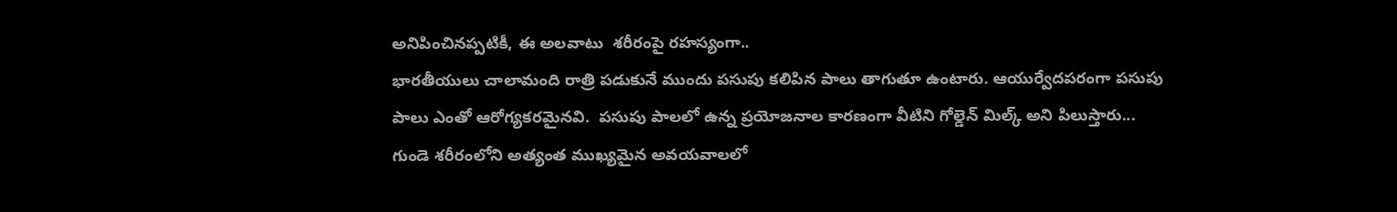అనిపించినప్పటికీ, ఈ అలవాటు  శరీరంపై రహస్యంగా..
భారతీయులు చాలామంది రాత్రి పడుకునే ముందు పసుపు కలిపిన పాలు తాగుతూ ఉంటారు. ఆయుర్వేదపరంగా పసుపు పాలు ఎంతో ఆరోగ్యకరమైనవి.  పసుపు పాలలో ఉన్న ప్రయోజనాల కారణంగా వీటిని గోల్డెన్ మిల్క్ అని పిలుస్తారు...
గుండె శరీరంలోని అత్యంత ముఖ్యమైన అవయవాలలో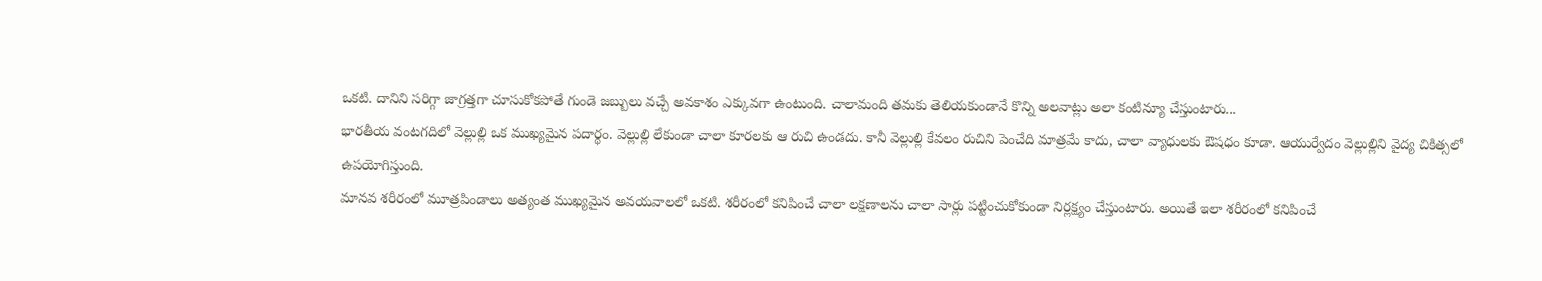ఒకటి. దానిని సరిగ్గా జాగ్రత్తగా చూసుకోకపోతే గుండె జబ్బులు వచ్చే అవకాశం ఎక్కువగా ఉంటుంది. చాలామంది తమకు తెలియకుండానే కొన్ని అలవాట్లు అలా కంటిన్యూ చేస్తుంటారు...
భారతీయ వంటగదిలో వెల్లుల్లి ఒక ముఖ్యమైన పదార్థం. వెల్లుల్లి లేకుండా చాలా కూరలకు ఆ రుచి ఉండదు. కానీ వెల్లుల్లి కేవలం రుచిని పెంచేది మాత్రమే కాదు, చాలా వ్యాధులకు ఔషధం కూడా. ఆయుర్వేదం వెల్లుల్లిని వైద్య చికిత్సలో ఉపయోగిస్తుంది.
మానవ శరీరంలో మూత్రపిండాలు అత్యంత ముఖ్యమైన అవయవాలలో ఒకటి. శరీరంలో కనిపించే చాలా లక్షణాలను చాలా సార్లు పట్టించుకోకుండా నిర్లక్ష్యం చేస్తుంటారు. అయితే ఇలా శరీరంలో కనిపించే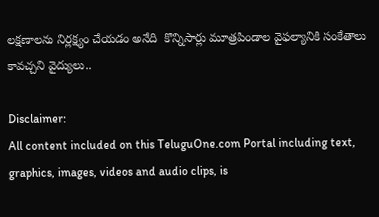లక్షణాలను నిర్లక్ష్యం చేయడం అనేది  కొన్నిసార్లు మూత్రపిండాల వైఫల్యానికి సంకేతాలు కావచ్చని వైద్యులు..

Disclaimer:
All content included on this TeluguOne.com Portal including text, graphics, images, videos and audio clips, is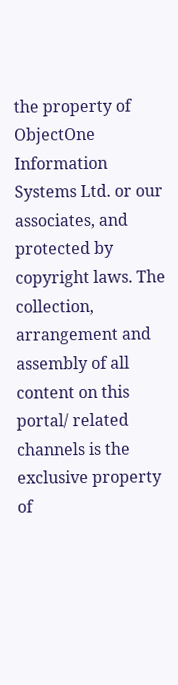the property of ObjectOne Information Systems Ltd. or our associates, and protected by copyright laws. The collection, arrangement and assembly of all content on this portal/ related channels is the exclusive property of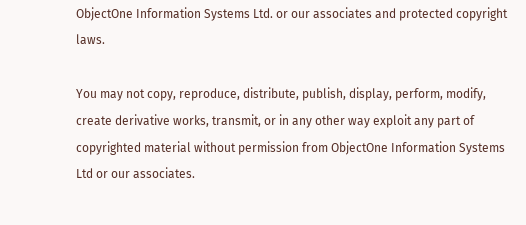ObjectOne Information Systems Ltd. or our associates and protected copyright laws.

You may not copy, reproduce, distribute, publish, display, perform, modify, create derivative works, transmit, or in any other way exploit any part of copyrighted material without permission from ObjectOne Information Systems Ltd or our associates.